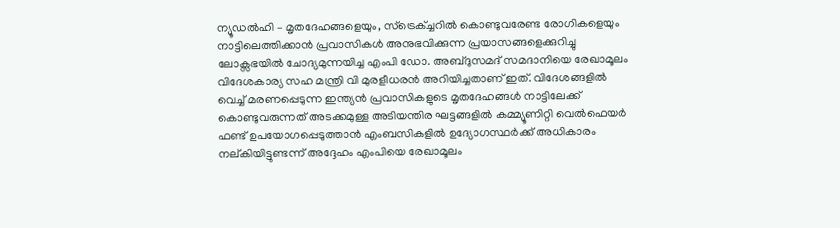ന്യൂഡൽഹി – മൃതദേഹങ്ങളെയും, സ്ട്രെക്ച്ചറിൽ കൊണ്ടുവരേണ്ട രോഗികളെയും നാട്ടിലെത്തിക്കാൻ പ്രവാസികൾ അനുഭവിക്കുന്ന പ്രയാസങ്ങളെക്കുറിച്ചു ലോക്സഭയിൽ ചോദ്യമുന്നയിച്ച എംപി ഡോ. അബ്ദുസമദ് സമദാനിയെ രേഖാമൂലം വിദേശകാര്യ സഹ മന്ത്രി വി മുരളീധരൻ അറിയിച്ചതാണ് ഇത്. വിദേശങ്ങളിൽ വെച്ച് മരണപ്പെടുന്ന ഇന്ത്യൻ പ്രവാസികളുടെ മൃതദേഹങ്ങൾ നാട്ടിലേക്ക് കൊണ്ടുവരുന്നത് അടക്കമുള്ള അടിയന്തിര ഘട്ടങ്ങളിൽ കമ്മ്യൂണിറ്റി വെൽഫെയർ ഫണ്ട് ഉപയോഗപ്പെടുത്താൻ എംബസികളിൽ ഉദ്യോഗസ്ഥർക്ക് അധികാരം നല്കിയിട്ടുണ്ടന്ന് അദ്ദേഹം എംപിയെ രേഖാമൂലം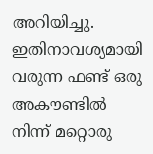അറിയിച്ചു. ഇതിനാവശ്യമായി വരുന്ന ഫണ്ട് ഒരു അകൗണ്ടിൽ നിന്ന് മറ്റൊരു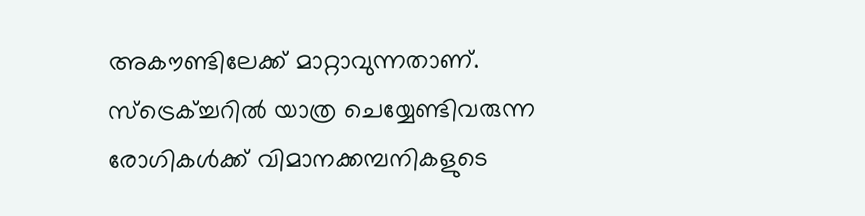അകൗണ്ടിലേക്ക് മാറ്റാവുന്നതാണ്. സ്ട്രെക്ച്ചറിൽ യാത്ര ചെയ്യേണ്ടിവരുന്ന രോഗികൾക്ക് വിമാനക്കമ്പനികളുടെ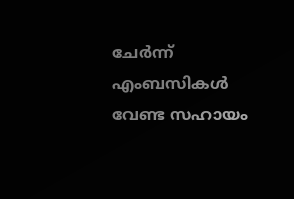ചേർന്ന് എംബസികൾ വേണ്ട സഹായം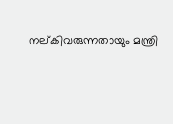നല്കിവരുന്നതായും മന്ത്രി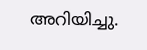അറിയിച്ചു.